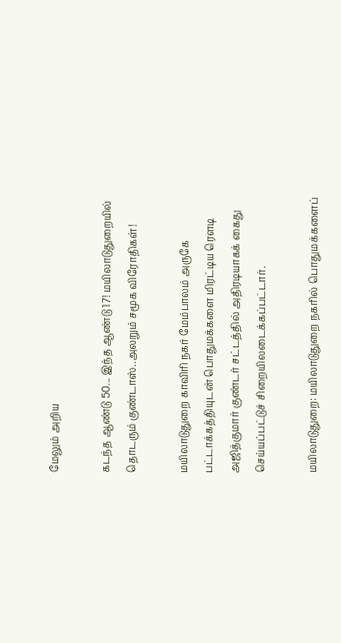மேலும் அறிய

கடந்த ஆண்டு 50... இந்த ஆண்டு 17! மயிலாடுதுறையில் தொடரும் குண்டாஸ்..அலறும் சமூக விரோதிகள்!

மயிலாடுதுறை காவிரி நகர் மேம்பாலம் அருகே பட்டாக்கத்தியுடன் பொதுமக்களை மிரட்டிய ரௌடி அஜித்குமார் குண்டர் சட்டத்தில் அதிரடியாகக் கைது செய்யப்பட்டுச் சிறையிலடைக்கப்பட்டார்.

மயிலாடுதுறை: மயிலாடுதுறை நகரில் பொதுமக்களைப்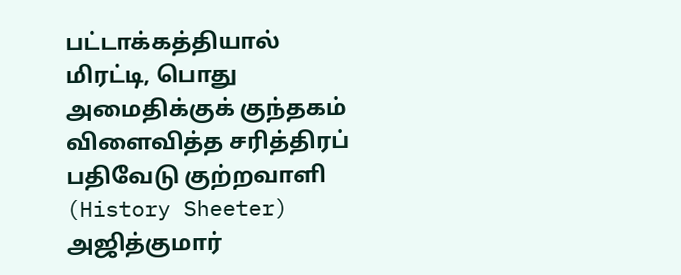பட்டாக்கத்தியால் மிரட்டி, பொது அமைதிக்குக் குந்தகம் விளைவித்த சரித்திரப் பதிவேடு குற்றவாளி (History Sheeter) அஜித்குமார்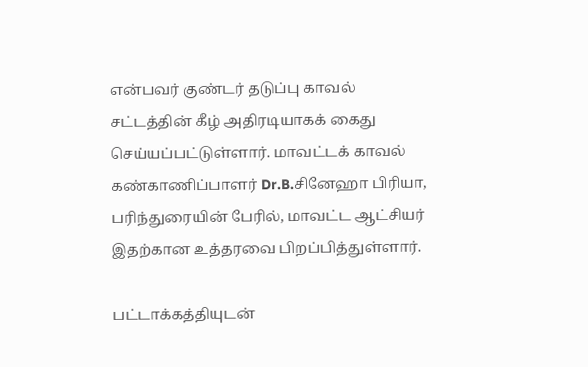என்பவர் குண்டர் தடுப்பு காவல் சட்டத்தின் கீழ் அதிரடியாகக் கைது செய்யப்பட்டுள்ளார். மாவட்டக் காவல் கண்காணிப்பாளர் Dr.B.சினேஹா பிரியா, பரிந்துரையின் பேரில், மாவட்ட ஆட்சியர் இதற்கான உத்தரவை பிறப்பித்துள்ளார்.

பட்டாக்கத்தியுடன்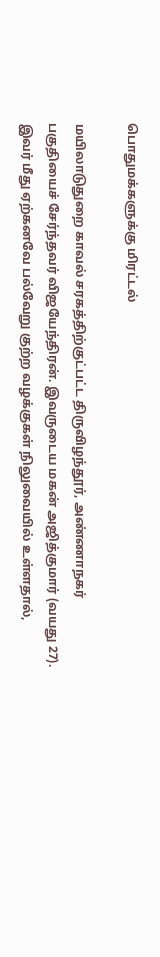பொதுமக்களுக்கு மிரட்டல்

மயிலாடுதுறை காவல் சரகத்திற்குட்பட்ட திருவிழந்தூர், அண்ணாநகர் பகுதியைச் சேர்ந்தவர் விஜயேந்திரன். இவருடைய மகன் அஜித்குமார் (வயது 27). இவர் மீது ஏற்கனவே பல்வேறு குற்ற வழக்குகள் நிலுவையில் உள்ளதால்,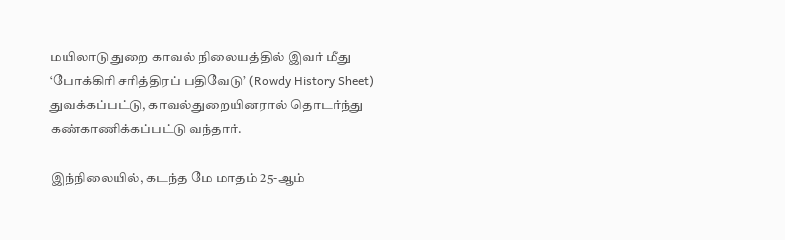மயிலாடுதுறை காவல் நிலையத்தில் இவர் மீது ‘போக்கிரி சரித்திரப் பதிவேடு’ (Rowdy History Sheet) துவக்கப்பட்டு, காவல்துறையினரால் தொடர்ந்து கண்காணிக்கப்பட்டு வந்தார்.

இந்நிலையில், கடந்த மே மாதம் 25-ஆம்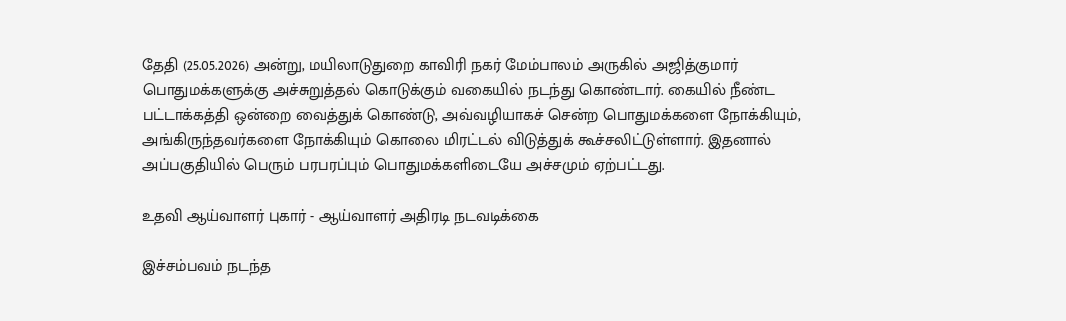தேதி (25.05.2026) அன்று, மயிலாடுதுறை காவிரி நகர் மேம்பாலம் அருகில் அஜித்குமார் பொதுமக்களுக்கு அச்சுறுத்தல் கொடுக்கும் வகையில் நடந்து கொண்டார். கையில் நீண்ட பட்டாக்கத்தி ஒன்றை வைத்துக் கொண்டு, அவ்வழியாகச் சென்ற பொதுமக்களை நோக்கியும், அங்கிருந்தவர்களை நோக்கியும் கொலை மிரட்டல் விடுத்துக் கூச்சலிட்டுள்ளார். இதனால் அப்பகுதியில் பெரும் பரபரப்பும் பொதுமக்களிடையே அச்சமும் ஏற்பட்டது.

உதவி ஆய்வாளர் புகார் - ஆய்வாளர் அதிரடி நடவடிக்கை

இச்சம்பவம் நடந்த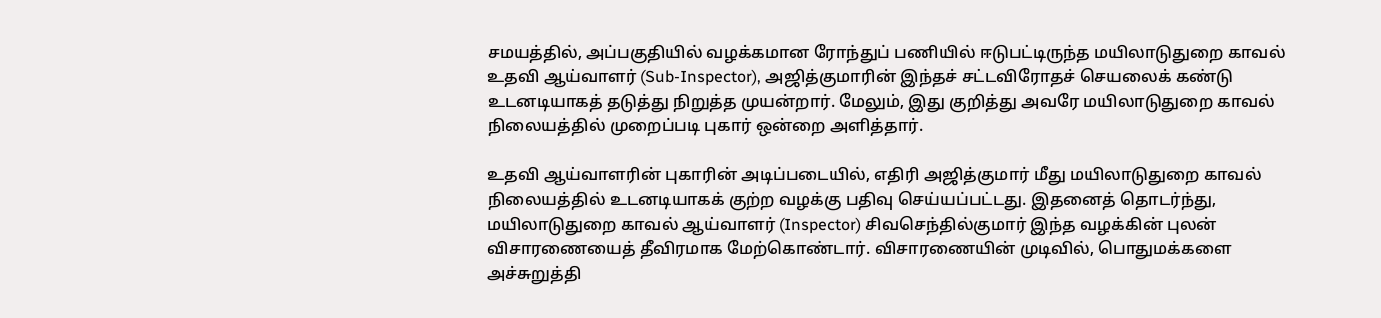சமயத்தில், அப்பகுதியில் வழக்கமான ரோந்துப் பணியில் ஈடுபட்டிருந்த மயிலாடுதுறை காவல் உதவி ஆய்வாளர் (Sub-Inspector), அஜித்குமாரின் இந்தச் சட்டவிரோதச் செயலைக் கண்டு உடனடியாகத் தடுத்து நிறுத்த முயன்றார். மேலும், இது குறித்து அவரே மயிலாடுதுறை காவல் நிலையத்தில் முறைப்படி புகார் ஒன்றை அளித்தார்.

உதவி ஆய்வாளரின் புகாரின் அடிப்படையில், எதிரி அஜித்குமார் மீது மயிலாடுதுறை காவல் நிலையத்தில் உடனடியாகக் குற்ற வழக்கு பதிவு செய்யப்பட்டது. இதனைத் தொடர்ந்து, மயிலாடுதுறை காவல் ஆய்வாளர் (Inspector) சிவசெந்தில்குமார் இந்த வழக்கின் புலன் விசாரணையைத் தீவிரமாக மேற்கொண்டார். விசாரணையின் முடிவில், பொதுமக்களை அச்சுறுத்தி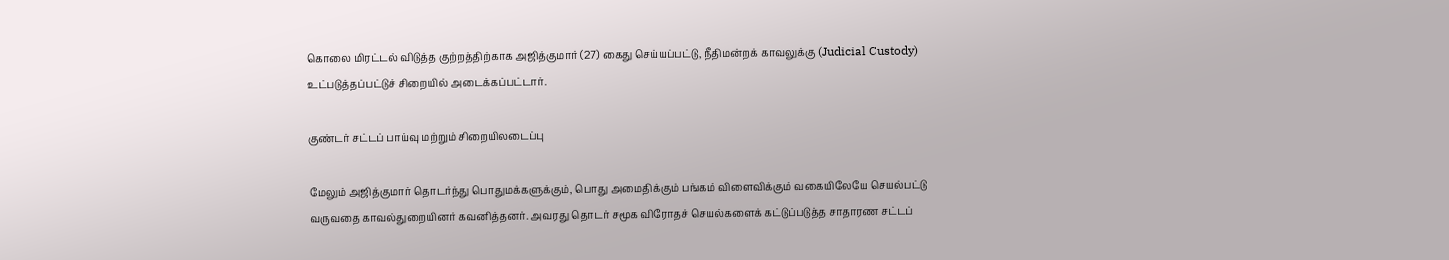கொலை மிரட்டல் விடுத்த குற்றத்திற்காக அஜித்குமார் (27) கைது செய்யப்பட்டு, நீதிமன்றக் காவலுக்கு (Judicial Custody) உட்படுத்தப்பட்டுச் சிறையில் அடைக்கப்பட்டார்.

குண்டர் சட்டப் பாய்வு மற்றும் சிறையிலடைப்பு

மேலும் அஜித்குமார் தொடர்ந்து பொதுமக்களுக்கும், பொது அமைதிக்கும் பங்கம் விளைவிக்கும் வகையிலேயே செயல்பட்டு வருவதை காவல்துறையினர் கவனித்தனர். அவரது தொடர் சமூக விரோதச் செயல்களைக் கட்டுப்படுத்த சாதாரண சட்டப்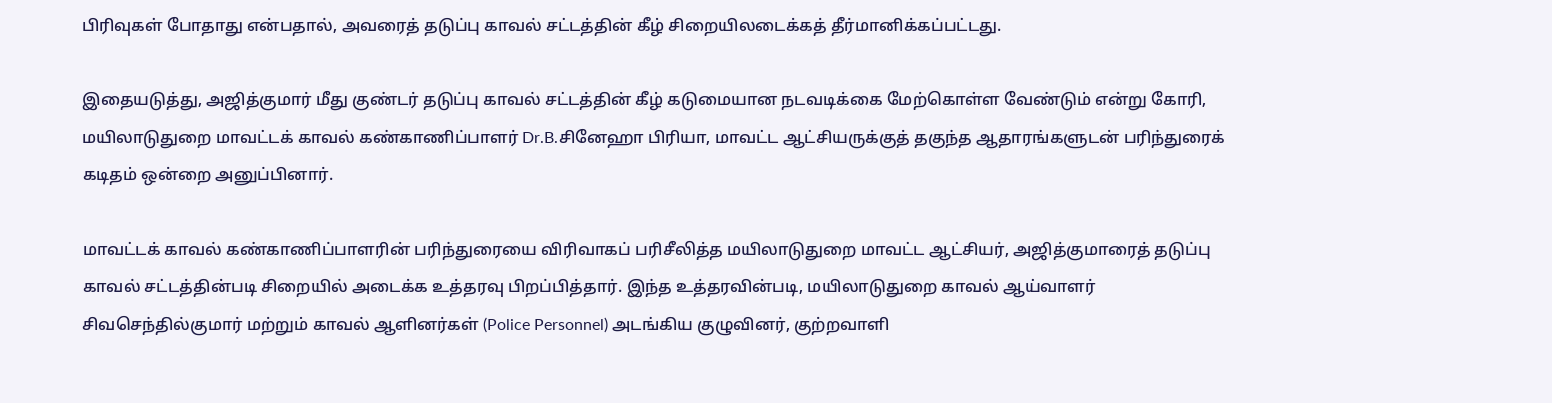பிரிவுகள் போதாது என்பதால், அவரைத் தடுப்பு காவல் சட்டத்தின் கீழ் சிறையிலடைக்கத் தீர்மானிக்கப்பட்டது.

இதையடுத்து, அஜித்குமார் மீது குண்டர் தடுப்பு காவல் சட்டத்தின் கீழ் கடுமையான நடவடிக்கை மேற்கொள்ள வேண்டும் என்று கோரி, மயிலாடுதுறை மாவட்டக் காவல் கண்காணிப்பாளர் Dr.B.சினேஹா பிரியா, மாவட்ட ஆட்சியருக்குத் தகுந்த ஆதாரங்களுடன் பரிந்துரைக் கடிதம் ஒன்றை அனுப்பினார்.

மாவட்டக் காவல் கண்காணிப்பாளரின் பரிந்துரையை விரிவாகப் பரிசீலித்த மயிலாடுதுறை மாவட்ட ஆட்சியர், அஜித்குமாரைத் தடுப்பு காவல் சட்டத்தின்படி சிறையில் அடைக்க உத்தரவு பிறப்பித்தார். இந்த உத்தரவின்படி, மயிலாடுதுறை காவல் ஆய்வாளர் சிவசெந்தில்குமார் மற்றும் காவல் ஆளினர்கள் (Police Personnel) அடங்கிய குழுவினர், குற்றவாளி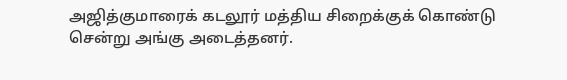அஜித்குமாரைக் கடலூர் மத்திய சிறைக்குக் கொண்டு சென்று அங்கு அடைத்தனர்.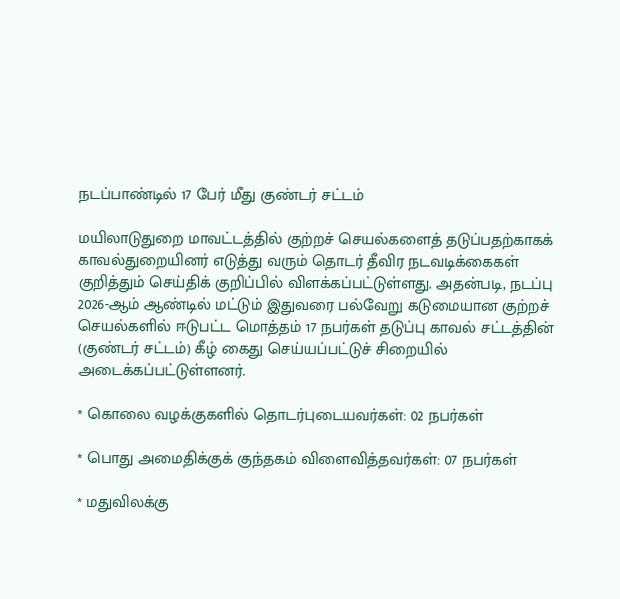நடப்பாண்டில் 17 பேர் மீது குண்டர் சட்டம்

மயிலாடுதுறை மாவட்டத்தில் குற்றச் செயல்களைத் தடுப்பதற்காகக் காவல்துறையினர் எடுத்து வரும் தொடர் தீவிர நடவடிக்கைகள் குறித்தும் செய்திக் குறிப்பில் விளக்கப்பட்டுள்ளது. அதன்படி, நடப்பு 2026-ஆம் ஆண்டில் மட்டும் இதுவரை பல்வேறு கடுமையான குற்றச் செயல்களில் ஈடுபட்ட மொத்தம் 17 நபர்கள் தடுப்பு காவல் சட்டத்தின் (குண்டர் சட்டம்) கீழ் கைது செய்யப்பட்டுச் சிறையில் அடைக்கப்பட்டுள்ளனர்.

* கொலை வழக்குகளில் தொடர்புடையவர்கள்: 02 நபர்கள்

* பொது அமைதிக்குக் குந்தகம் விளைவித்தவர்கள்: 07 நபர்கள்

* மதுவிலக்கு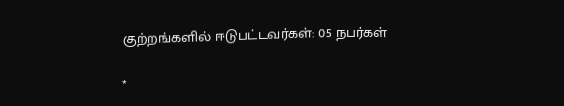குற்றங்களில் ஈடுபட்டவர்கள்: 05 நபர்கள்

*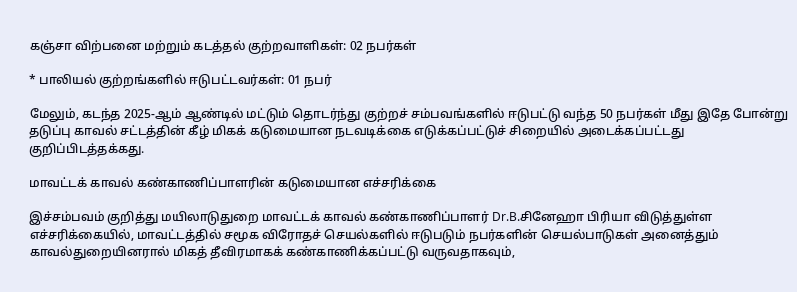கஞ்சா விற்பனை மற்றும் கடத்தல் குற்றவாளிகள்: 02 நபர்கள்

* பாலியல் குற்றங்களில் ஈடுபட்டவர்கள்: 01 நபர்

மேலும், கடந்த 2025-ஆம் ஆண்டில் மட்டும் தொடர்ந்து குற்றச் சம்பவங்களில் ஈடுபட்டு வந்த 50 நபர்கள் மீது இதே போன்று தடுப்பு காவல் சட்டத்தின் கீழ் மிகக் கடுமையான நடவடிக்கை எடுக்கப்பட்டுச் சிறையில் அடைக்கப்பட்டது குறிப்பிடத்தக்கது.

மாவட்டக் காவல் கண்காணிப்பாளரின் கடுமையான எச்சரிக்கை

இச்சம்பவம் குறித்து மயிலாடுதுறை மாவட்டக் காவல் கண்காணிப்பாளர் Dr.B.சினேஹா பிரியா விடுத்துள்ள எச்சரிக்கையில், மாவட்டத்தில் சமூக விரோதச் செயல்களில் ஈடுபடும் நபர்களின் செயல்பாடுகள் அனைத்தும் காவல்துறையினரால் மிகத் தீவிரமாகக் கண்காணிக்கப்பட்டு வருவதாகவும்,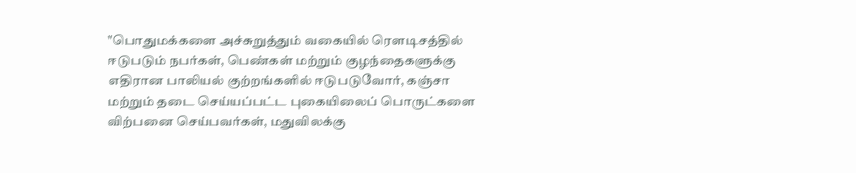"பொதுமக்களை அச்சுறுத்தும் வகையில் ரௌடிசத்தில் ஈடுபடும் நபர்கள், பெண்கள் மற்றும் குழந்தைகளுக்கு எதிரான பாலியல் குற்றங்களில் ஈடுபடுவோர், கஞ்சா மற்றும் தடை செய்யப்பட்ட புகையிலைப் பொருட்களை விற்பனை செய்பவர்கள், மதுவிலக்கு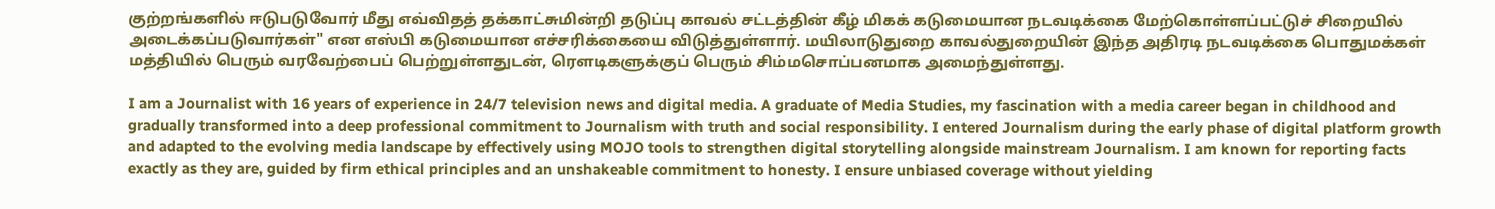குற்றங்களில் ஈடுபடுவோர் மீது எவ்விதத் தக்காட்சுமின்றி தடுப்பு காவல் சட்டத்தின் கீழ் மிகக் கடுமையான நடவடிக்கை மேற்கொள்ளப்பட்டுச் சிறையில் அடைக்கப்படுவார்கள்" என எஸ்பி கடுமையான எச்சரிக்கையை விடுத்துள்ளார். மயிலாடுதுறை காவல்துறையின் இந்த அதிரடி நடவடிக்கை பொதுமக்கள் மத்தியில் பெரும் வரவேற்பைப் பெற்றுள்ளதுடன், ரௌடிகளுக்குப் பெரும் சிம்மசொப்பனமாக அமைந்துள்ளது.

I am a Journalist with 16 years of experience in 24/7 television news and digital media. A graduate of Media Studies, my fascination with a media career began in childhood and gradually transformed into a deep professional commitment to Journalism with truth and social responsibility. I entered Journalism during the early phase of digital platform growth and adapted to the evolving media landscape by effectively using MOJO tools to strengthen digital storytelling alongside mainstream Journalism. I am known for reporting facts exactly as they are, guided by firm ethical principles and an unshakeable commitment to honesty. I ensure unbiased coverage without yielding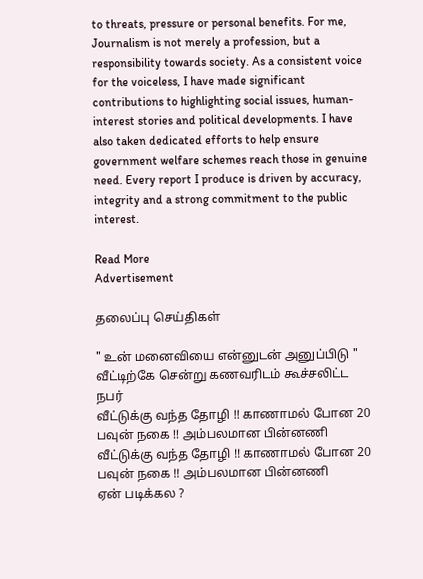to threats, pressure or personal benefits. For me, Journalism is not merely a profession, but a responsibility towards society. As a consistent voice for the voiceless, I have made significant contributions to highlighting social issues, human-interest stories and political developments. I have also taken dedicated efforts to help ensure government welfare schemes reach those in genuine need. Every report I produce is driven by accuracy, integrity and a strong commitment to the public interest.

Read More
Advertisement

தலைப்பு செய்திகள்

" உன் மனைவியை என்னுடன் அனுப்பிடு " வீட்டிற்கே சென்று கணவரிடம் கூச்சலிட்ட நபர்
வீட்டுக்கு வந்த தோழி !! காணாமல் போன 20 பவுன் நகை !! அம்பலமான பின்னணி
வீட்டுக்கு வந்த தோழி !! காணாமல் போன 20 பவுன் நகை !! அம்பலமான பின்னணி
ஏன் படிக்கல ?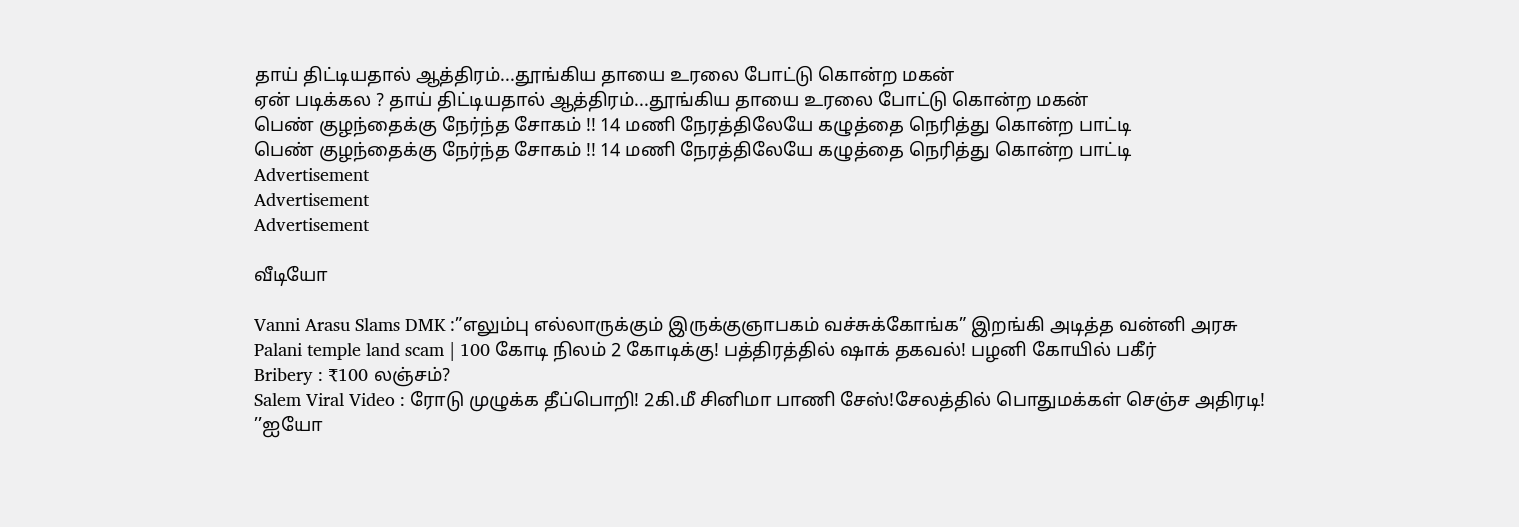தாய் திட்டியதால் ஆத்திரம்...தூங்கிய தாயை உரலை போட்டு கொன்ற மகன்
ஏன் படிக்கல ? தாய் திட்டியதால் ஆத்திரம்...தூங்கிய தாயை உரலை போட்டு கொன்ற மகன்
பெண் குழந்தைக்கு நேர்ந்த சோகம் !! 14 மணி நேரத்திலேயே கழுத்தை நெரித்து கொன்ற பாட்டி
பெண் குழந்தைக்கு நேர்ந்த சோகம் !! 14 மணி நேரத்திலேயே கழுத்தை நெரித்து கொன்ற பாட்டி
Advertisement
Advertisement
Advertisement

வீடியோ

Vanni Arasu Slams DMK :”எலும்பு எல்லாருக்கும் இருக்குஞாபகம் வச்சுக்கோங்க” இறங்கி அடித்த வன்னி அரசு
Palani temple land scam | 100 கோடி நிலம் 2 கோடிக்கு! பத்திரத்தில் ஷாக் தகவல்! பழனி கோயில் பகீர்
Bribery : ₹100 லஞ்சம்?
Salem Viral Video : ரோடு முழுக்க தீப்பொறி! 2கி.மீ சினிமா பாணி சேஸ்!சேலத்தில் பொதுமக்கள் செஞ்ச அதிரடி!
’’ஐயோ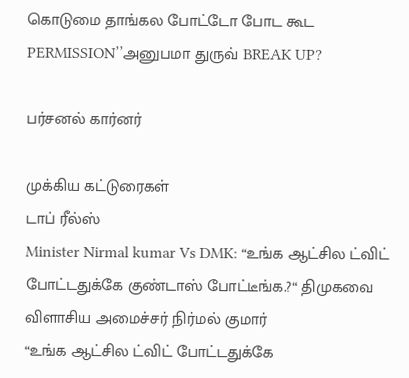கொடுமை தாங்கல போட்டோ போட கூட PERMISSION’’அனுபமா துருவ் BREAK UP?

பர்சனல் கார்னர்

முக்கிய கட்டுரைகள்
டாப் ரீல்ஸ்
Minister Nirmal kumar Vs DMK: “உங்க ஆட்சில ட்விட் போட்டதுக்கே குண்டாஸ் போட்டீங்க.?“ திமுகவை விளாசிய அமைச்சர் நிர்மல் குமார்
“உங்க ஆட்சில ட்விட் போட்டதுக்கே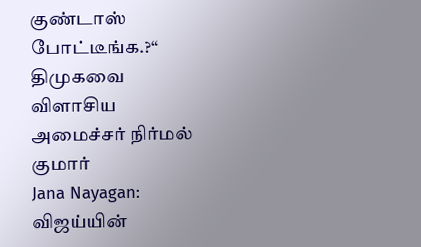குண்டாஸ் போட்டீங்க.?“ திமுகவை விளாசிய அமைச்சர் நிர்மல் குமார்
Jana Nayagan: விஜய்யின்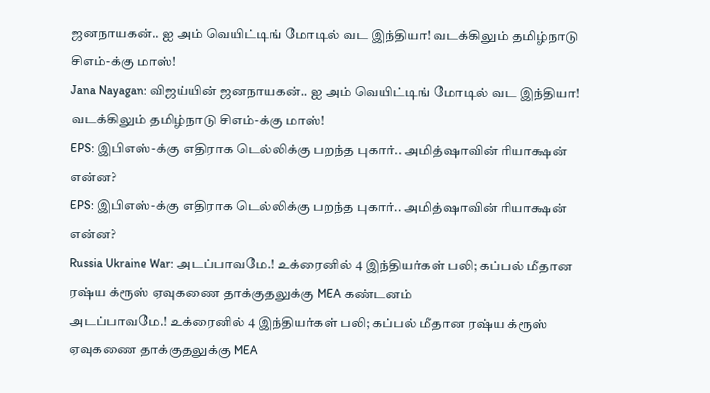ஜனநாயகன்.. ஐ அம் வெயிட்டிங் மோடில் வட இந்தியா! வடக்கிலும் தமிழ்நாடு சிஎம்-க்கு மாஸ்!
Jana Nayagan: விஜய்யின் ஜனநாயகன்.. ஐ அம் வெயிட்டிங் மோடில் வட இந்தியா! வடக்கிலும் தமிழ்நாடு சிஎம்-க்கு மாஸ்!
EPS: இபிஎஸ்-க்கு எதிராக டெல்லிக்கு பறந்த புகார்.. அமித்ஷாவின் ரியாக்ஷன் என்ன?
EPS: இபிஎஸ்-க்கு எதிராக டெல்லிக்கு பறந்த புகார்.. அமித்ஷாவின் ரியாக்ஷன் என்ன?
Russia Ukraine War: அடப்பாவமே.! உக்ரைனில் 4 இந்தியர்கள் பலி; கப்பல் மீதான ரஷ்ய க்ரூஸ் ஏவுகணை தாக்குதலுக்கு MEA கண்டனம்
அடப்பாவமே.! உக்ரைனில் 4 இந்தியர்கள் பலி; கப்பல் மீதான ரஷ்ய க்ரூஸ் ஏவுகணை தாக்குதலுக்கு MEA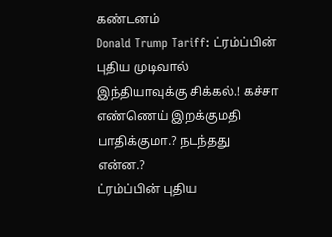கண்டனம்
Donald Trump Tariff: ட்ரம்ப்பின் புதிய முடிவால் இந்தியாவுக்கு சிக்கல்.! கச்சா எண்ணெய் இறக்குமதி பாதிக்குமா.? நடந்தது என்ன.?
ட்ரம்ப்பின் புதிய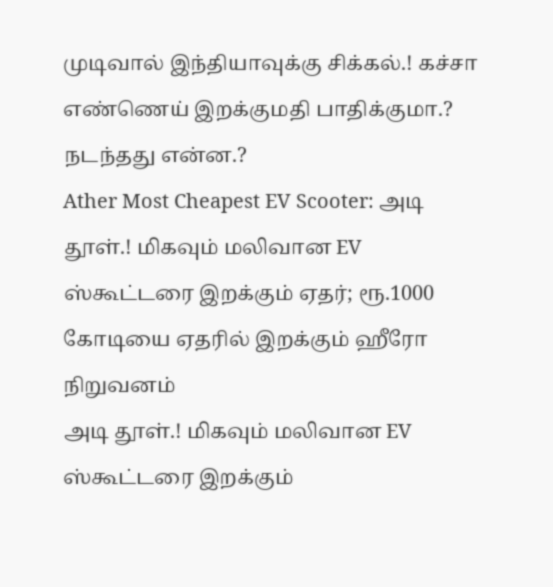முடிவால் இந்தியாவுக்கு சிக்கல்.! கச்சா எண்ணெய் இறக்குமதி பாதிக்குமா.? நடந்தது என்ன.?
Ather Most Cheapest EV Scooter: அடி தூள்.! மிகவும் மலிவான EV ஸ்கூட்டரை இறக்கும் ஏதர்; ரூ.1000 கோடியை ஏதரில் இறக்கும் ஹீரோ நிறுவனம்
அடி தூள்.! மிகவும் மலிவான EV ஸ்கூட்டரை இறக்கும்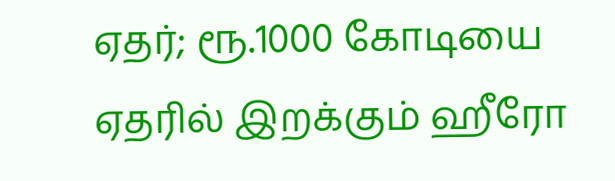ஏதர்; ரூ.1000 கோடியை ஏதரில் இறக்கும் ஹீரோ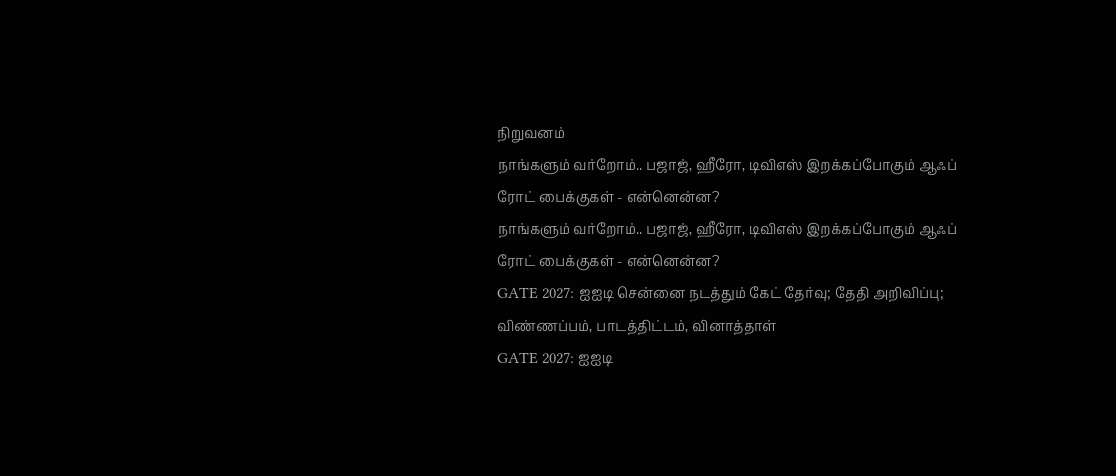நிறுவனம்
நாங்களும் வர்றோம்.. பஜாஜ், ஹீரோ, டிவிஎஸ் இறக்கப்போகும் ஆஃப் ரோட் பைக்குகள் - என்னென்ன?
நாங்களும் வர்றோம்.. பஜாஜ், ஹீரோ, டிவிஎஸ் இறக்கப்போகும் ஆஃப் ரோட் பைக்குகள் - என்னென்ன?
GATE 2027: ஐஐடி சென்னை நடத்தும் கேட் தேர்வு; தேதி அறிவிப்பு; விண்ணப்பம், பாடத்திட்டம், வினாத்தாள்
GATE 2027: ஐஐடி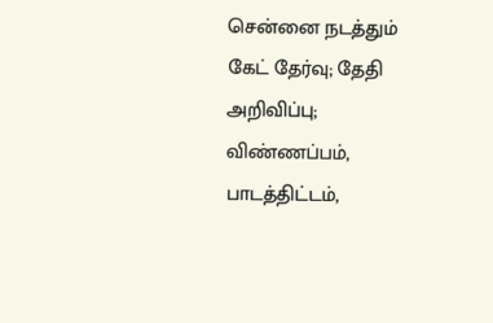சென்னை நடத்தும் கேட் தேர்வு; தேதி அறிவிப்பு; விண்ணப்பம், பாடத்திட்டம்,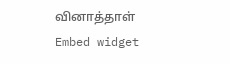வினாத்தாள்
Embed widget